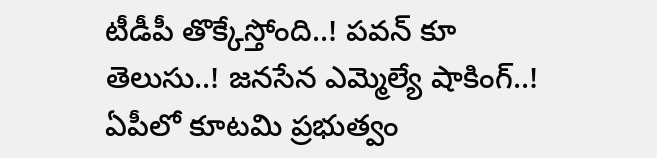టీడీపీ తొక్కేస్తోంది..! పవన్ కూ తెలుసు..! జనసేన ఎమ్మెల్యే షాకింగ్..!
ఏపీలో కూటమి ప్రభుత్వం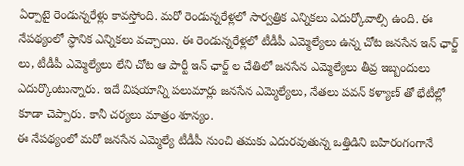ఏర్పాటై రెండున్నరేళ్లు కావస్తోంది. మరో రెండున్నరేళ్లలో సార్వత్రిక ఎన్నికలు ఎదుర్కోవాల్సి ఉంది. ఈ నేపథ్యంలో స్ధానిక ఎన్నికలు వచ్చాయి. ఈ రెండున్నరేళ్లలో టీడీపీ ఎమ్మెల్యేలు ఉన్న చోట జనసేన ఇన్ ఛార్జ్ లు, టీడీపీ ఎమ్మెల్యేలు లేని చోట ఆ పార్టీ ఇన్ ఛార్జ్ ల చేతిలో జనసేన ఎమ్మెల్యేలు తీవ్ర ఇబ్బందులు ఎదుర్కొంటున్నారు. ఇదే విషయాన్ని పలుమార్లు జనసేన ఎమ్మెల్యేలు, నేతలు పవన్ కళ్యాణ్ తో భేటీల్లో కూడా చెప్పారు. కానీ చర్యలు మాత్రం శూన్యం.
ఈ నేపథ్యంలో మరో జనసేన ఎమ్మెల్యే టీడీపీ నుంచి తమకు ఎదురవుతున్న ఒత్తిడిని బహిరంగంగానే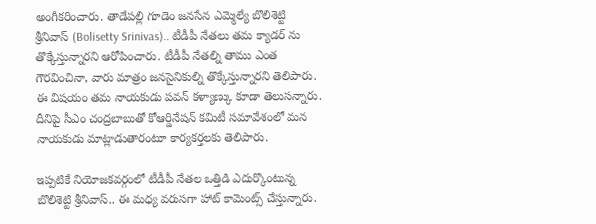అంగీకరించారు. తాడేపల్లి గూడెం జనసేన ఎమ్మెల్యే బొలిశెట్టి శ్రీనివాస్ (Bolisetty Srinivas).. టీడీపీ నేతలు తమ క్యాడర్ ను తొక్కేస్తున్నారని ఆరోపించారు. టీడీపీ నేతల్ని తాము ఎంత గౌరవించినా, వారు మాత్రం జనసైనికుల్ని తొక్కేస్తున్నారని తెలిపారు. ఈ విషయం తమ నాయకుడు పవన్ కళ్యాణ్కు కూడా తెలుసన్నారు. దీనిపై సీఎం చంద్రబాబుతో కోఆర్డినేషన్ కమిటీ సమావేశంలో మన నాయకుడు మాట్లాడుతారంటూ కార్యకర్తలకు తెలిపారు.

ఇప్పటికే నియోజకవర్గంలో టీడీపీ నేతల ఒత్తిడి ఎదుర్కొంటున్న బొలిశెట్టి శ్రీనివాస్.. ఈ మధ్య వరుసగా హాట్ కామెంట్స్ చేస్తున్నారు.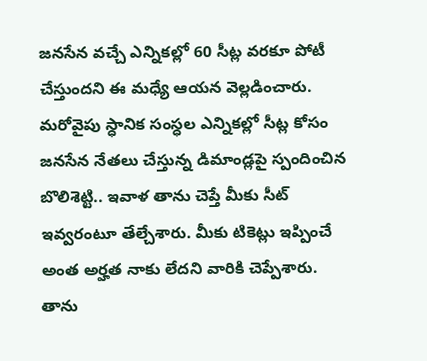జనసేన వచ్చే ఎన్నికల్లో 60 సీట్ల వరకూ పోటీ చేస్తుందని ఈ మధ్యే ఆయన వెల్లడించారు. మరోవైపు స్ధానిక సంస్ధల ఎన్నికల్లో సీట్ల కోసం జనసేన నేతలు చేస్తున్న డిమాండ్లపై స్పందించిన బొలిశెట్టి.. ఇవాళ తాను చెప్తే మీకు సీట్ ఇవ్వరంటూ తేల్చేశారు. మీకు టికెట్లు ఇప్పించే అంత అర్హత నాకు లేదని వారికి చెప్పేశారు. తాను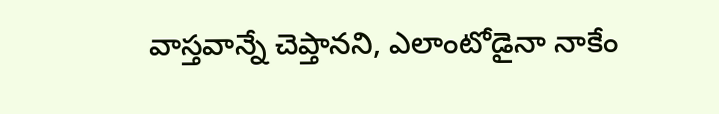వాస్తవాన్నే చెప్తానని, ఎలాంటోడైనా నాకేం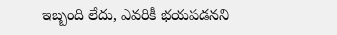ఇబ్బంది లేదు, ఎవరికీ భయపడనని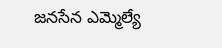జనసేన ఎమ్మెల్యే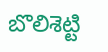బొలిశెట్టి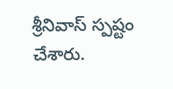శ్రీనివాస్ స్పష్టం చేశారు.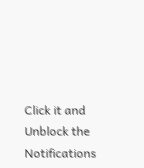Click it and Unblock the Notifications